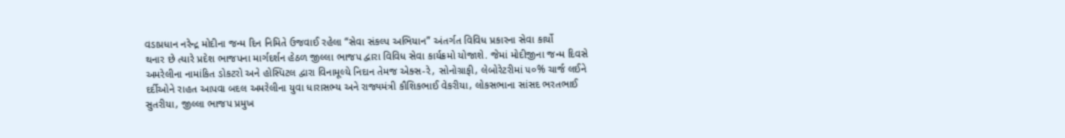વડાપ્રધાન નરેન્દ્ર મોદીના જન્મ દિન નિમિતે ઉજવાઈ રહેલા “સેવા સંકલ્પ અભિયાન” અંતર્ગત વિવિધ પ્રકારના સેવા કાર્યો
થનાર છે ત્યારે પ્રદેશ ભાજપના માર્ગદર્શન હેઠળ જીલ્લા ભાજપ દ્વારા વિવિધ સેવા કાર્યક્રમો યોજાશે. જેમાં મોદીજીના જન્મ દિવસે
અમરેલીના નામાંકિત ડોકટરો અને હોસ્પિટલ દ્વારા વિનામૂલ્યે નિદાન તેમજ એક્સ-રે, સોનોગ્રાફી, લેબોરેટરીમાં ૫૦% ચાર્જ લઈને
દર્દીઓને રાહત આપવા બદલ અમરેલીના યુવા ધારાસભ્ય અને રાજ્યમંત્રી કૌશિકભાઈ વેકરીયા, લોકસભાના સાંસદ ભરતભાઈ
સુતરીયા, જીલ્લા ભાજપ પ્રમુખ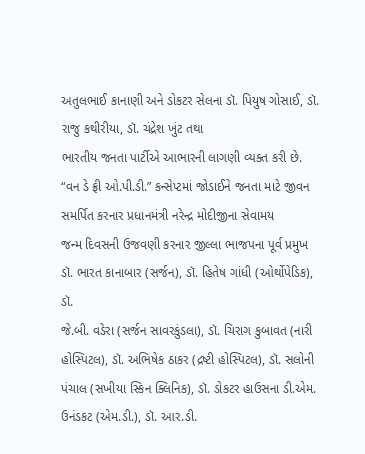અતુલભાઈ કાનાણી અને ડોકટર સેલના ડૉ. પિયુષ ગોસાઈ, ડૉ. રાજુ કથીરીયા, ડૉ. ચંદ્રેશ ખુંટ તથા
ભારતીય જનતા પાર્ટીએ આભારની લાગણી વ્યક્ત કરી છે.
“વન ડે ફ્રી ઓ.પી.ડી.” કન્સેપ્ટમાં જોડાઈને જનતા માટે જીવન સમર્પિત કરનાર પ્રધાનમંત્રી નરેન્દ્ર મોદીજીના સેવામય
જન્મ દિવસની ઉજવણી કરનાર જીલ્લા ભાજપના પૂર્વ પ્રમુખ ડૉ. ભારત કાનાબાર (સર્જન), ડૉ. હિતેષ ગાંધી (ઓર્થોપેડિક), ડૉ.
જે.બી. વડેરા (સર્જન સાવરકુંડલા), ડૉ. ચિરાગ કુબાવત (નારી હોસ્પિટલ), ડૉ. અભિષેક ઠાકર (દ્રષ્ટી હોસ્પિટલ), ડૉ. સલોની
પંચાલ (સખીયા સ્કિન ક્લિનિક), ડૉ. ડોકટર હાઉસના ડી.એમ. ઉનંડકટ (એમ.ડી.), ડૉ. આર.ડી.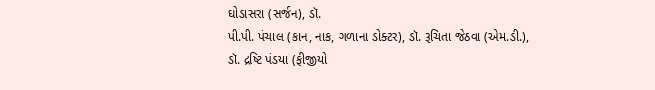ઘોડાસરા (સર્જન), ડૉ.
પી.પી. પંચાલ (કાન, નાક, ગળાના ડોક્ટર), ડૉ. રૂચિતા જેઠવા (એમ.ડી.), ડૉ. દ્રષ્ટિ પંડયા (ફીજીયો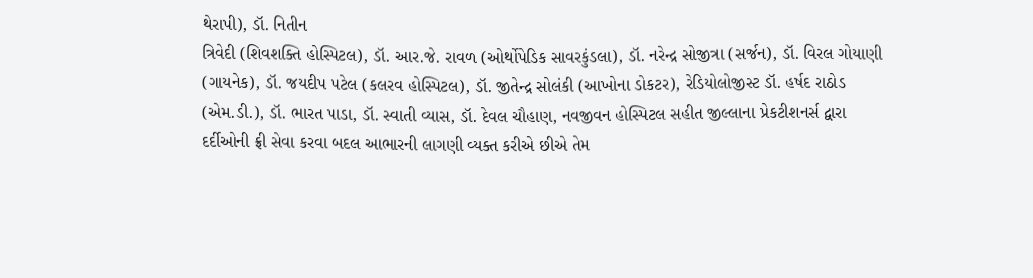થેરાપી), ડૉ. નિતીન
ત્રિવેદી (શિવશક્તિ હોસ્પિટલ), ડૉ. આર.જે. રાવળ (ઓર્થોપેડિક સાવરકુંડલા), ડૉ. નરેન્દ્ર સોજીત્રા (સર્જન), ડૉ. વિરલ ગોયાણી
(ગાયનેક), ડૉ. જયદીપ પટેલ (કલરવ હોસ્પિટલ), ડૉ. જીતેન્દ્ર સોલંકી (આખોના ડોકટર), રેડિયોલોજીસ્ટ ડૉ. હર્ષદ રાઠોડ
(એમ.ડી.), ડૉ. ભારત પાડા, ડૉ. સ્વાતી વ્યાસ, ડૉ. દેવલ ચૌહાણ, નવજીવન હોસ્પિટલ સહીત જીલ્લાના પ્રેકટીશનર્સ દ્વારા
દર્દીઓની ફ્રી સેવા કરવા બદલ આભારની લાગણી વ્યક્ત કરીએ છીએ તેમ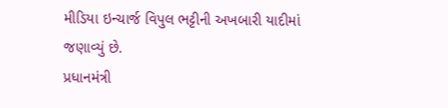મીડિયા ઇન્ચાર્જ વિપુલ ભટ્ટીની અખબારી યાદીમાં
જણાવ્યું છે.
પ્રધાનમંત્રી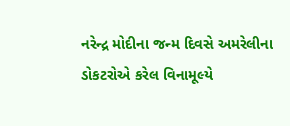નરેન્દ્ર મોદીના જન્મ દિવસે અમરેલીના ડોકટરોએ કરેલ વિનામૂલ્યે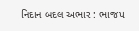નિદાન બદલ અભાર : ભાજપ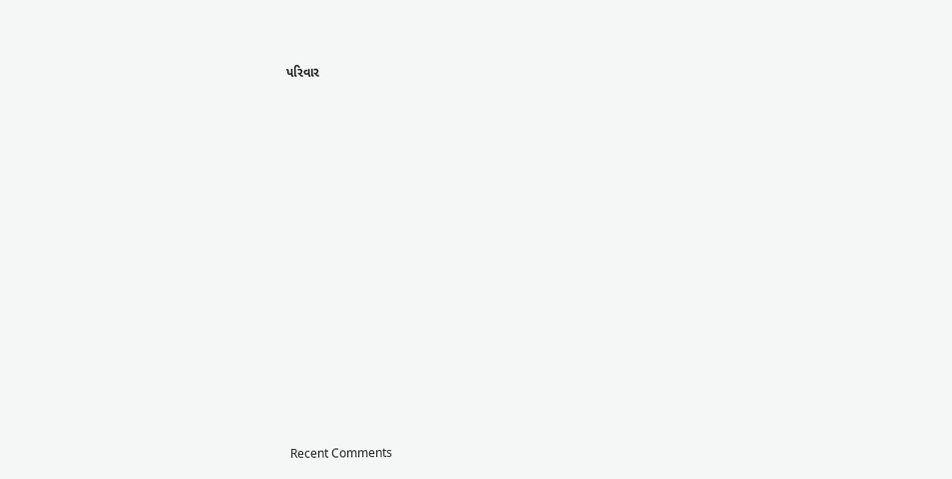પરિવાર

















Recent Comments